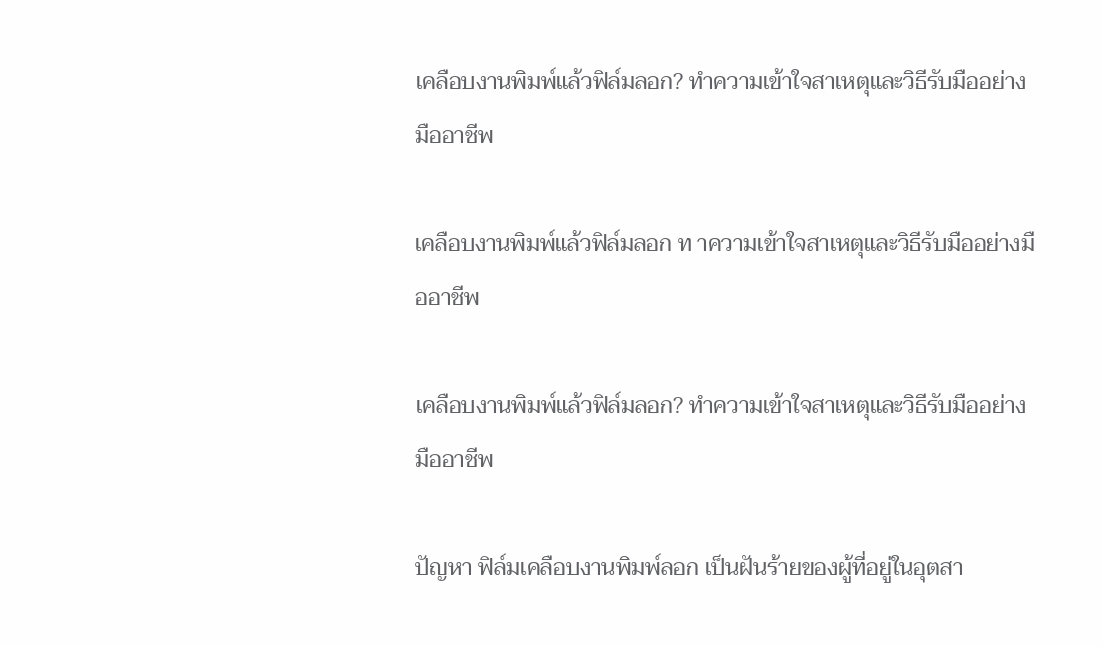เคลือบงานพิมพ์แล้วฟิล์มลอก? ทำความเข้าใจสาเหตุและวิธีรับมืออย่างมืออาชีพ

เคลือบงานพิมพ์แล้วฟิล์มลอก ท าความเข้าใจสาเหตุและวิธีรับมืออย่างมืออาชีพ

เคลือบงานพิมพ์แล้วฟิล์มลอก? ทำความเข้าใจสาเหตุและวิธีรับมืออย่างมืออาชีพ

ปัญหา ฟิล์มเคลือบงานพิมพ์ลอก เป็นฝันร้ายของผู้ที่อยู่ในอุตสา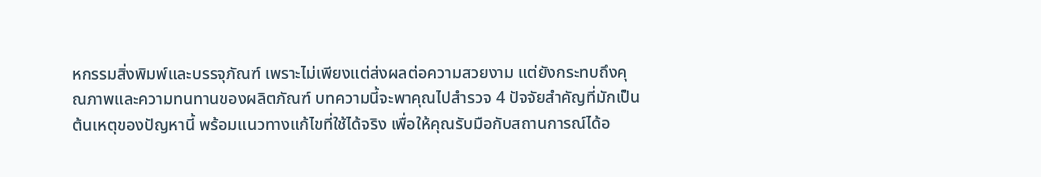หกรรมสิ่งพิมพ์และบรรจุภัณฑ์ เพราะไม่เพียงแต่ส่งผลต่อความสวยงาม แต่ยังกระทบถึงคุณภาพและความทนทานของผลิตภัณฑ์ บทความนี้จะพาคุณไปสำรวจ 4 ปัจจัยสำคัญที่มักเป็นต้นเหตุของปัญหานี้ พร้อมแนวทางแก้ไขที่ใช้ได้จริง เพื่อให้คุณรับมือกับสถานการณ์ได้อ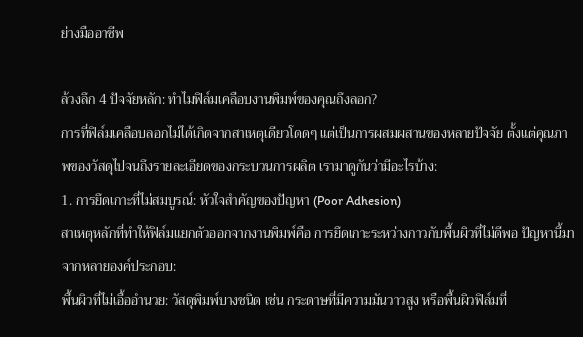ย่างมืออาชีพ

ล้วงลึก 4 ปัจจัยหลัก: ทำไมฟิล์มเคลือบงานพิมพ์ของคุณถึงลอก?
การที่ฟิล์มเคลือบลอกไม่ได้เกิดจากสาเหตุเดียวโดดๆ แต่เป็นการผสมผสานของหลายปัจจัย ตั้งแต่คุณภาพของวัสดุไปจนถึงรายละเอียดของกระบวนการผลิต เรามาดูกันว่ามีอะไรบ้าง:
1. การยึดเกาะที่ไม่สมบูรณ์: หัวใจสำคัญของปัญหา (Poor Adhesion)
สาเหตุหลักที่ทำให้ฟิล์มแยกตัวออกจากงานพิมพ์คือ การยึดเกาะระหว่างกาวกับพื้นผิวที่ไม่ดีพอ ปัญหานี้มาจากหลายองค์ประกอบ:
พื้นผิวที่ไม่เอื้ออำนวย: วัสดุพิมพ์บางชนิด เช่น กระดาษที่มีความมันวาวสูง หรือพื้นผิวฟิล์มที่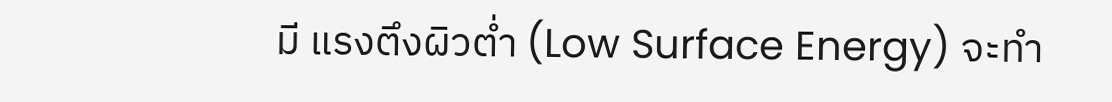มี แรงตึงผิวต่ำ (Low Surface Energy) จะทำ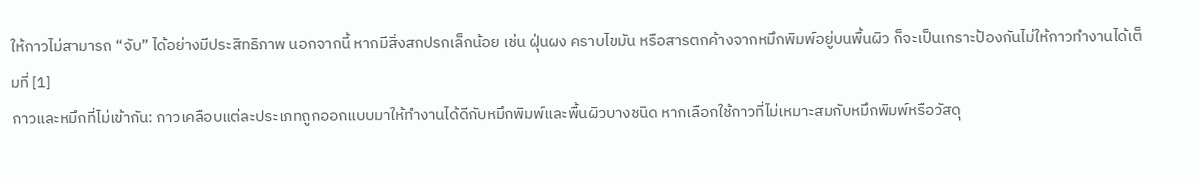ให้กาวไม่สามารถ “จับ” ได้อย่างมีประสิทธิภาพ นอกจากนี้ หากมีสิ่งสกปรกเล็กน้อย เช่น ฝุ่นผง คราบไขมัน หรือสารตกค้างจากหมึกพิมพ์อยู่บนพื้นผิว ก็จะเป็นเกราะป้องกันไม่ให้กาวทำงานได้เต็มที่ [1]
กาวและหมึกที่ไม่เข้ากัน: กาวเคลือบแต่ละประเภทถูกออกแบบมาให้ทำงานได้ดีกับหมึกพิมพ์และพื้นผิวบางชนิด หากเลือกใช้กาวที่ไม่เหมาะสมกับหมึกพิมพ์หรือวัสดุ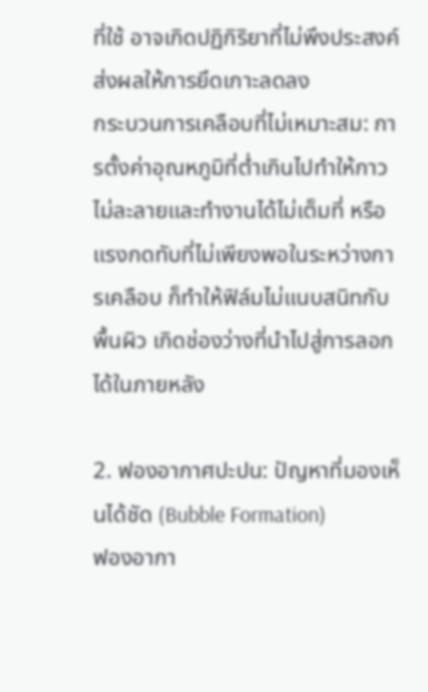ที่ใช้ อาจเกิดปฏิกิริยาที่ไม่พึงประสงค์ส่งผลให้การยึดเกาะลดลง
กระบวนการเคลือบที่ไม่เหมาะสม: การตั้งค่าอุณหภูมิที่ต่ำเกินไปทำให้กาวไม่ละลายและทำงานได้ไม่เต็มที่ หรือแรงกดทับที่ไม่เพียงพอในระหว่างการเคลือบ ก็ทำให้ฟิล์มไม่แนบสนิทกับพื้นผิว เกิดช่องว่างที่นำไปสู่การลอกได้ในภายหลัง

2. ฟองอากาศปะปน: ปัญหาที่มองเห็นได้ชัด (Bubble Formation)
ฟองอากา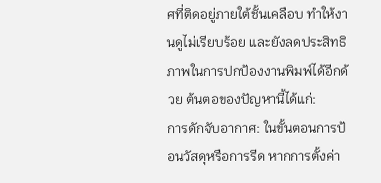ศที่ติดอยู่ภายใต้ชั้นเคลือบ ทำให้งานดูไม่เรียบร้อย และยังลดประสิทธิภาพในการปกป้องงานพิมพ์ได้อีกด้วย ต้นตอของปัญหานี้ได้แก่:
การดักจับอากาศ: ในขั้นตอนการป้อนวัสดุหรือการรีด หากการตั้งค่า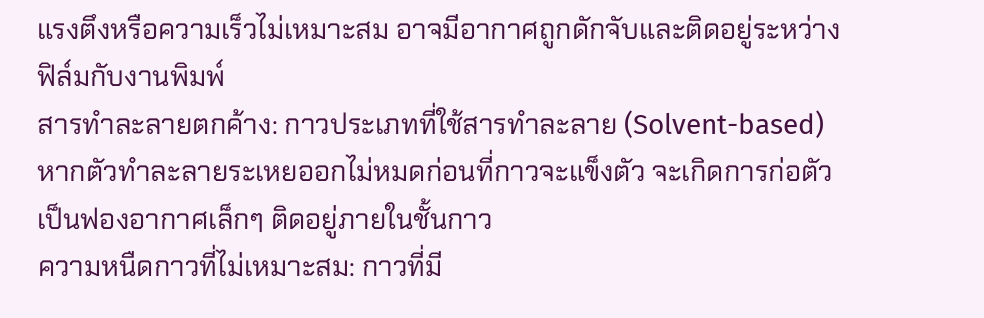แรงตึงหรือความเร็วไม่เหมาะสม อาจมีอากาศถูกดักจับและติดอยู่ระหว่างฟิล์มกับงานพิมพ์
สารทำละลายตกค้าง: กาวประเภทที่ใช้สารทำละลาย (Solvent-based) หากตัวทำละลายระเหยออกไม่หมดก่อนที่กาวจะแข็งตัว จะเกิดการก่อตัวเป็นฟองอากาศเล็กๆ ติดอยู่ภายในชั้นกาว
ความหนืดกาวที่ไม่เหมาะสม: กาวที่มี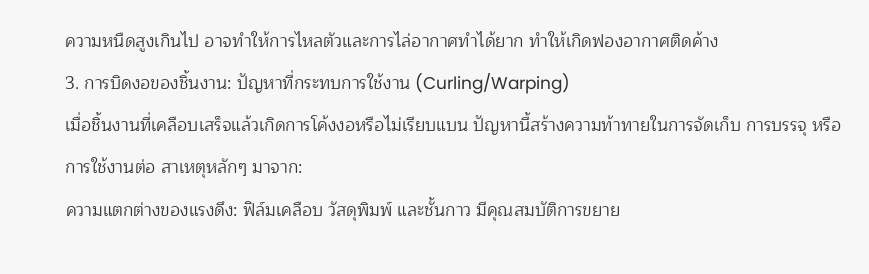ความหนืดสูงเกินไป อาจทำให้การไหลตัวและการไล่อากาศทำได้ยาก ทำให้เกิดฟองอากาศติดค้าง
3. การบิดงอของชิ้นงาน: ปัญหาที่กระทบการใช้งาน (Curling/Warping)
เมื่อชิ้นงานที่เคลือบเสร็จแล้วเกิดการโค้งงอหรือไม่เรียบแบน ปัญหานี้สร้างความท้าทายในการจัดเก็บ การบรรจุ หรือการใช้งานต่อ สาเหตุหลักๆ มาจาก:
ความแตกต่างของแรงดึง: ฟิล์มเคลือบ วัสดุพิมพ์ และชั้นกาว มีคุณสมบัติการขยาย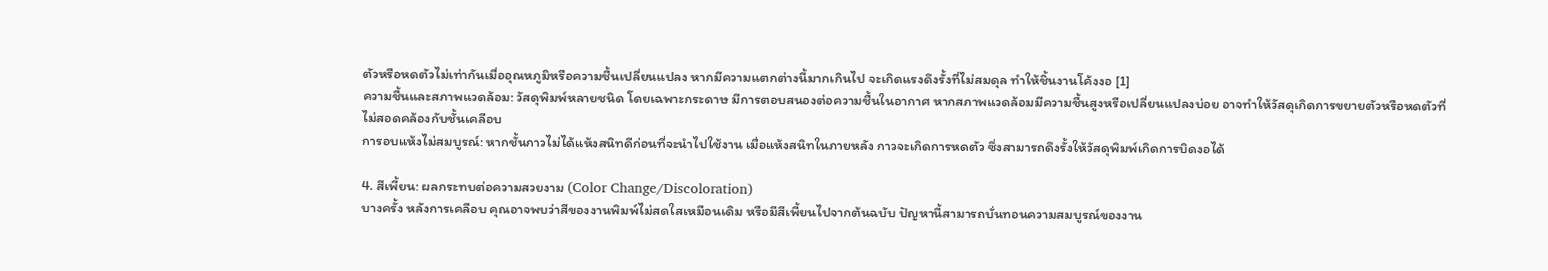ตัวหรือหดตัวไม่เท่ากันเมื่ออุณหภูมิหรือความชื้นเปลี่ยนแปลง หากมีความแตกต่างนี้มากเกินไป จะเกิดแรงดึงรั้งที่ไม่สมดุล ทำให้ชิ้นงานโค้งงอ [1]
ความชื้นและสภาพแวดล้อม: วัสดุพิมพ์หลายชนิด โดยเฉพาะกระดาษ มีการตอบสนองต่อความชื้นในอากาศ หากสภาพแวดล้อมมีความชื้นสูงหรือเปลี่ยนแปลงบ่อย อาจทำให้วัสดุเกิดการขยายตัวหรือหดตัวที่ไม่สอดคล้องกับชั้นเคลือบ
การอบแห้งไม่สมบูรณ์: หากชั้นกาวไม่ได้แห้งสนิทดีก่อนที่จะนำไปใช้งาน เมื่อแห้งสนิทในภายหลัง กาวจะเกิดการหดตัว ซึ่งสามารถดึงรั้งให้วัสดุพิมพ์เกิดการบิดงอได้

4. สีเพี้ยน: ผลกระทบต่อความสวยงาม (Color Change/Discoloration)
บางครั้ง หลังการเคลือบ คุณอาจพบว่าสีของงานพิมพ์ไม่สดใสเหมือนเดิม หรือมีสีเพี้ยนไปจากต้นฉบับ ปัญหานี้สามารถบั่นทอนความสมบูรณ์ของงาน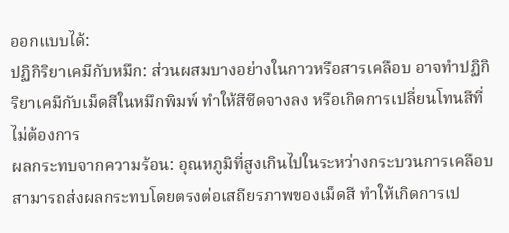ออกแบบได้:
ปฏิกิริยาเคมีกับหมึก: ส่วนผสมบางอย่างในกาวหรือสารเคลือบ อาจทำปฏิกิริยาเคมีกับเม็ดสีในหมึกพิมพ์ ทำให้สีซีดจางลง หรือเกิดการเปลี่ยนโทนสีที่ไม่ต้องการ
ผลกระทบจากความร้อน: อุณหภูมิที่สูงเกินไปในระหว่างกระบวนการเคลือบ สามารถส่งผลกระทบโดยตรงต่อเสถียรภาพของเม็ดสี ทำให้เกิดการเป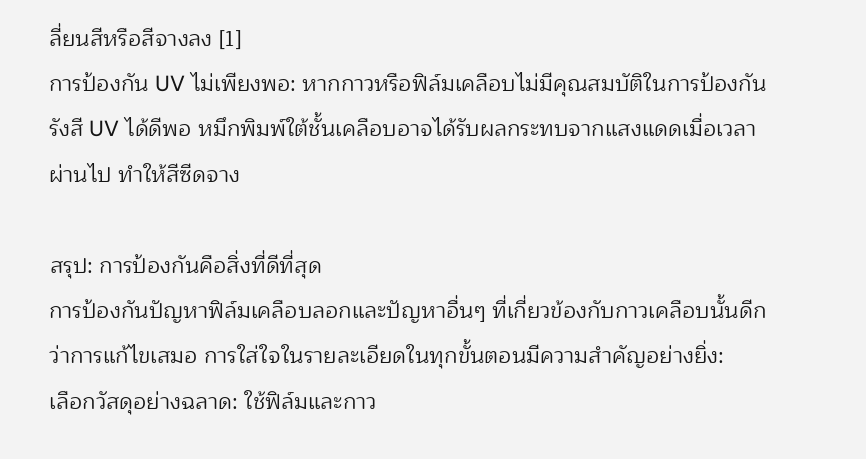ลี่ยนสีหรือสีจางลง [1]
การป้องกัน UV ไม่เพียงพอ: หากกาวหรือฟิล์มเคลือบไม่มีคุณสมบัติในการป้องกันรังสี UV ได้ดีพอ หมึกพิมพ์ใต้ชั้นเคลือบอาจได้รับผลกระทบจากแสงแดดเมื่อเวลาผ่านไป ทำให้สีซีดจาง

สรุป: การป้องกันคือสิ่งที่ดีที่สุด
การป้องกันปัญหาฟิล์มเคลือบลอกและปัญหาอื่นๆ ที่เกี่ยวข้องกับกาวเคลือบนั้นดีกว่าการแก้ไขเสมอ การใส่ใจในรายละเอียดในทุกขั้นตอนมีความสำคัญอย่างยิ่ง:
เลือกวัสดุอย่างฉลาด: ใช้ฟิล์มและกาว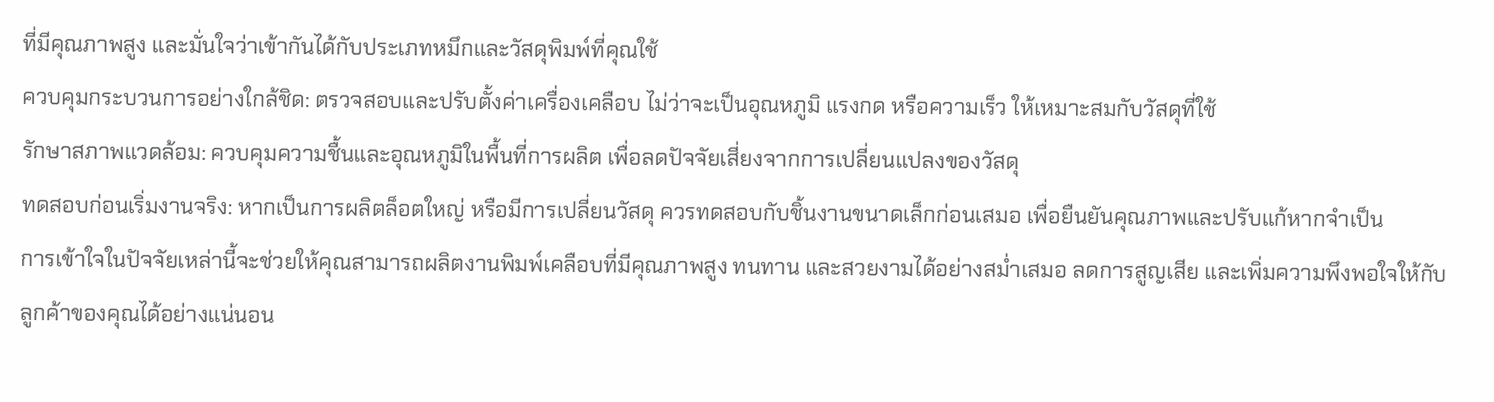ที่มีคุณภาพสูง และมั่นใจว่าเข้ากันได้กับประเภทหมึกและวัสดุพิมพ์ที่คุณใช้
ควบคุมกระบวนการอย่างใกล้ชิด: ตรวจสอบและปรับตั้งค่าเครื่องเคลือบ ไม่ว่าจะเป็นอุณหภูมิ แรงกด หรือความเร็ว ให้เหมาะสมกับวัสดุที่ใช้
รักษาสภาพแวดล้อม: ควบคุมความชื้นและอุณหภูมิในพื้นที่การผลิต เพื่อลดปัจจัยเสี่ยงจากการเปลี่ยนแปลงของวัสดุ
ทดสอบก่อนเริ่มงานจริง: หากเป็นการผลิตล็อตใหญ่ หรือมีการเปลี่ยนวัสดุ ควรทดสอบกับชิ้นงานขนาดเล็กก่อนเสมอ เพื่อยืนยันคุณภาพและปรับแก้หากจำเป็น
การเข้าใจในปัจจัยเหล่านี้จะช่วยให้คุณสามารถผลิตงานพิมพ์เคลือบที่มีคุณภาพสูง ทนทาน และสวยงามได้อย่างสม่ำเสมอ ลดการสูญเสีย และเพิ่มความพึงพอใจให้กับลูกค้าของคุณได้อย่างแน่นอน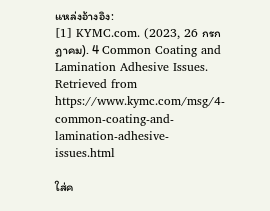แหล่งอ้างอิง:
[1] KYMC.com. (2023, 26 กรกฎาคม). 4 Common Coating and Lamination Adhesive Issues.
Retrieved from https://www.kymc.com/msg/4-common-coating-and-lamination-adhesive-issues.html

ใส่ค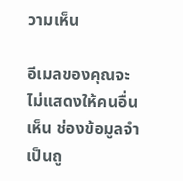วามเห็น

อีเมลของคุณจะไม่แสดงให้คนอื่นเห็น ช่องข้อมูลจำเป็นถู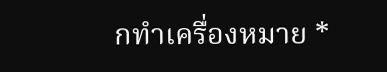กทำเครื่องหมาย *